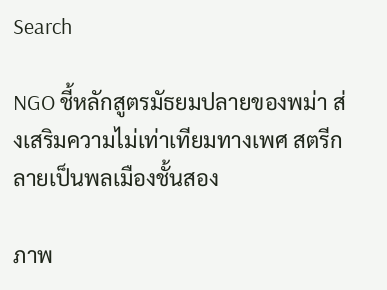Search

NGO ชี้หลักสูตรมัธยมปลายของพม่า ส่งเสริมความไม่เท่าเทียมทางเพศ สตรีกลายเป็นพลเมืองชั้นสอง

ภาพ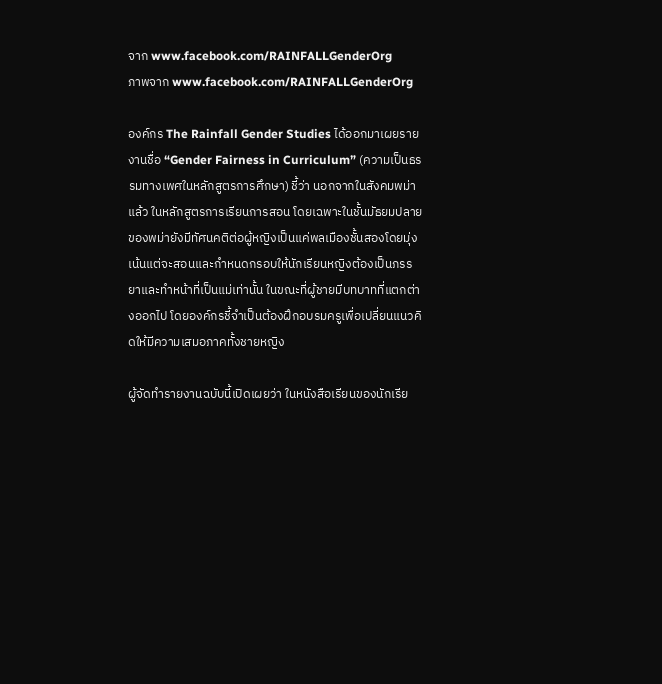จาก www.facebook.com/RAINFALLGenderOrg
ภาพจาก www.facebook.com/RAINFALLGenderOrg

องค์กร The Rainfall Gender Studies ได้ออกมาเผยรายงานชื่อ “Gender Fairness in Curriculum” (ความเป็นธรรมทางเพศในหลักสูตรการศึกษา) ชี้ว่า นอกจากในสังคมพม่าแล้ว ในหลักสูตรการเรียนการสอน โดยเฉพาะในชั้นมัธยมปลายของพม่ายังมีทัศนคติต่อผู้หญิงเป็นแค่พลเมืองชั้นสองโดยมุ่งเน้นแต่จะสอนและกำหนดกรอบให้นักเรียนหญิงต้องเป็นภรรยาและทำหน้าที่เป็นแม่เท่านั้น ในขณะที่ผู้ชายมีบทบาทที่แตกต่างออกไป โดยองค์กรชี้จำเป็นต้องฝึกอบรมครูเพื่อเปลี่ยนแนวคิดให้มีความเสมอภาคทั้งชายหญิง

ผู้จัดทำรายงานฉบับนี้เปิดเผยว่า ในหนังสือเรียนของนักเรีย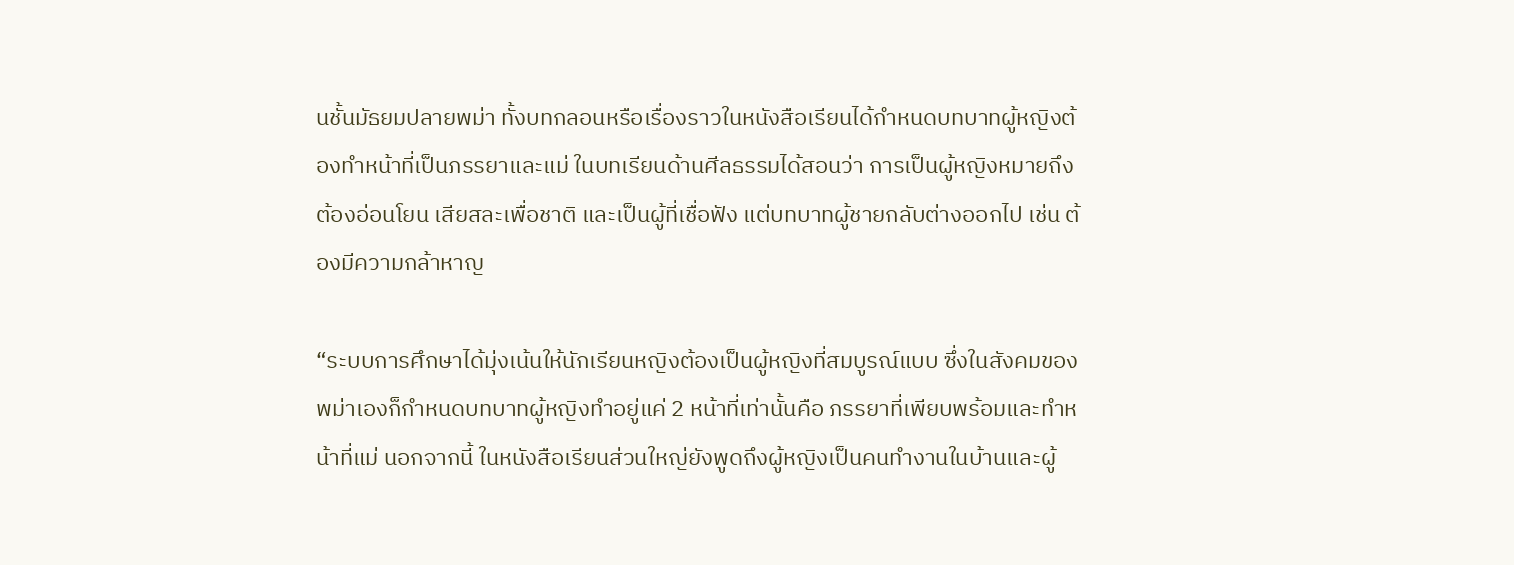นชั้นมัธยมปลายพม่า ทั้งบทกลอนหรือเรื่องราวในหนังสือเรียนได้กำหนดบทบาทผู้หญิงต้องทำหน้าที่เป็นภรรยาและแม่ ในบทเรียนด้านศีลธรรมได้สอนว่า การเป็นผู้หญิงหมายถึงต้องอ่อนโยน เสียสละเพื่อชาติ และเป็นผู้ที่เชื่อฟัง แต่บทบาทผู้ชายกลับต่างออกไป เช่น ต้องมีความกล้าหาญ

“ระบบการศึกษาได้มุ่งเน้นให้นักเรียนหญิงต้องเป็นผู้หญิงที่สมบูรณ์แบบ ซึ่งในสังคมของพม่าเองก็กำหนดบทบาทผู้หญิงทำอยู่แค่ 2 หน้าที่เท่านั้นคือ ภรรยาที่เพียบพร้อมและทำหน้าที่แม่ นอกจากนี้ ในหนังสือเรียนส่วนใหญ่ยังพูดถึงผู้หญิงเป็นคนทำงานในบ้านและผู้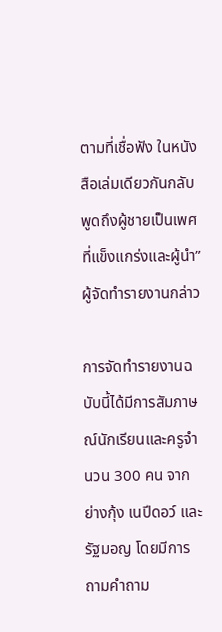ตามที่เชื่อฟัง ในหนังสือเล่มเดียวกันกลับพูดถึงผู้ชายเป็นเพศที่แข็งแกร่งและผู้นำ” ผู้จัดทำรายงานกล่าว

การจัดทำรายงานฉบับนี้ได้มีการสัมภาษณ์นักเรียนและครูจำนวน 300 คน จากย่างกุ้ง เนปีดอว์ และรัฐมอญ โดยมีการถามคำถาม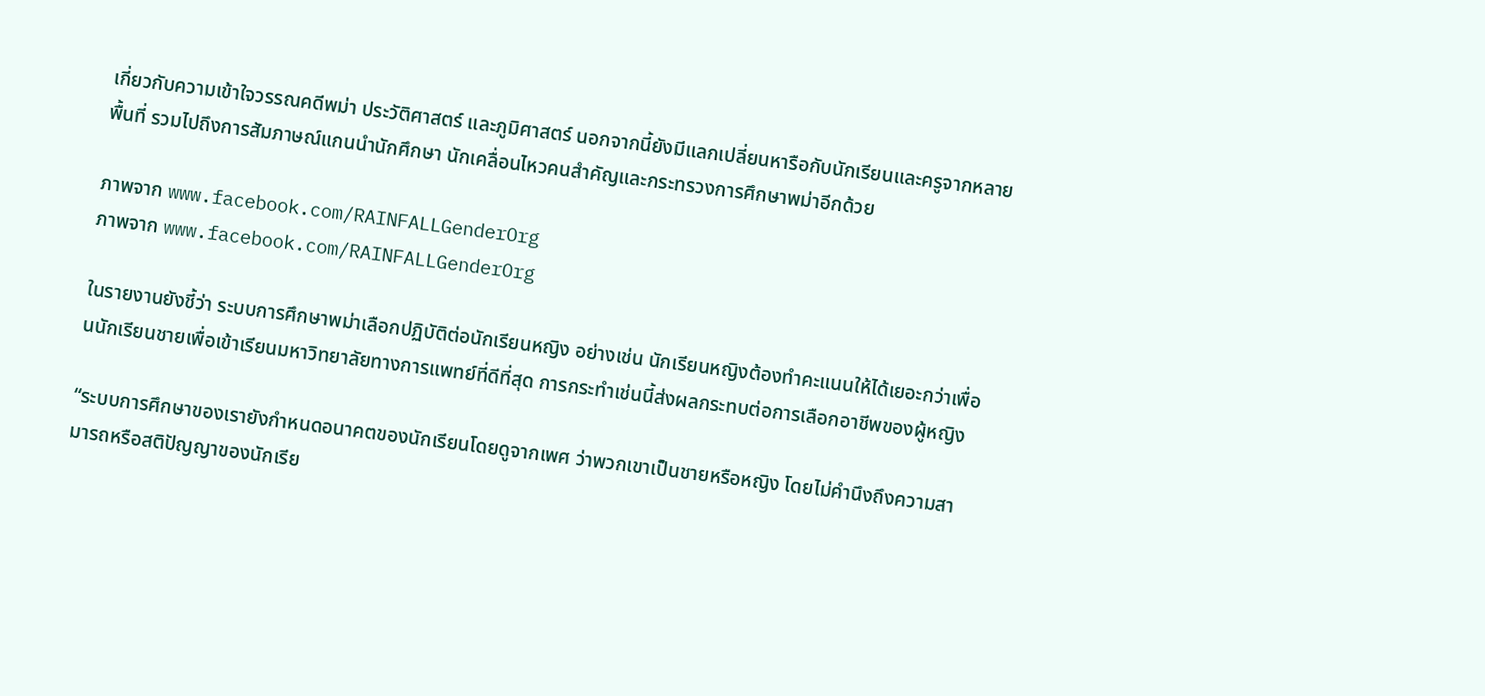เกี่ยวกับความเข้าใจวรรณคดีพม่า ประวัติศาสตร์ และภูมิศาสตร์ นอกจากนี้ยังมีแลกเปลี่ยนหารือกับนักเรียนและครูจากหลายพื้นที่ รวมไปถึงการสัมภาษณ์แกนนำนักศึกษา นักเคลื่อนไหวคนสำคัญและกระทรวงการศึกษาพม่าอีกด้วย

ภาพจาก www.facebook.com/RAINFALLGenderOrg
ภาพจาก www.facebook.com/RAINFALLGenderOrg

ในรายงานยังชี้ว่า ระบบการศึกษาพม่าเลือกปฏิบัติต่อนักเรียนหญิง อย่างเช่น นักเรียนหญิงต้องทำคะแนนให้ได้เยอะกว่าเพื่อนนักเรียนชายเพื่อเข้าเรียนมหาวิทยาลัยทางการแพทย์ที่ดีที่สุด การกระทำเช่นนี้ส่งผลกระทบต่อการเลือกอาชีพของผู้หญิง

“ระบบการศึกษาของเรายังกำหนดอนาคตของนักเรียนโดยดูจากเพศ ว่าพวกเขาเป็นชายหรือหญิง โดยไม่คำนึงถึงความสามารถหรือสติปัญญาของนักเรีย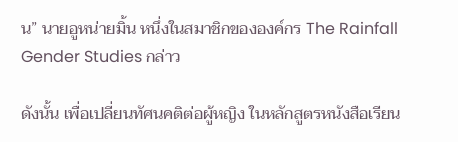น” นายอูหน่ายมิ้น หนึ่งในสมาชิกขององค์กร The Rainfall Gender Studies กล่าว

ดังนั้น เพื่อเปลี่ยนทัศนคติต่อผู้หญิง ในหลักสูตรหนังสือเรียน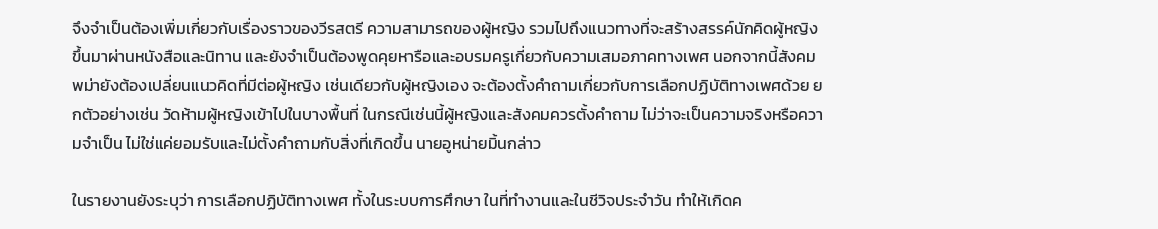จึงจำเป็นต้องเพิ่มเกี่ยวกับเรื่องราวของวีรสตรี ความสามารถของผู้หญิง รวมไปถึงแนวทางที่จะสร้างสรรค์นักคิดผู้หญิงขึ้นมาผ่านหนังสือและนิทาน และยังจำเป็นต้องพูดคุยหารือและอบรมครูเกี่ยวกับความเสมอภาคทางเพศ นอกจากนี้สังคมพม่ายังต้องเปลี่ยนแนวคิดที่มีต่อผู้หญิง เช่นเดียวกับผู้หญิงเอง จะต้องตั้งคำถามเกี่ยวกับการเลือกปฏิบัติทางเพศด้วย ยกตัวอย่างเช่น วัดห้ามผู้หญิงเข้าไปในบางพื้นที่ ในกรณีเช่นนี้ผู้หญิงและสังคมควรตั้งคำถาม ไม่ว่าจะเป็นความจริงหรือความจำเป็น ไม่ใช่แค่ยอมรับและไม่ตั้งคำถามกับสิ่งที่เกิดขึ้น นายอูหน่ายมิ้นกล่าว

ในรายงานยังระบุว่า การเลือกปฏิบัติทางเพศ ทั้งในระบบการศึกษา ในที่ทำงานและในชีวิจประจำวัน ทำให้เกิดค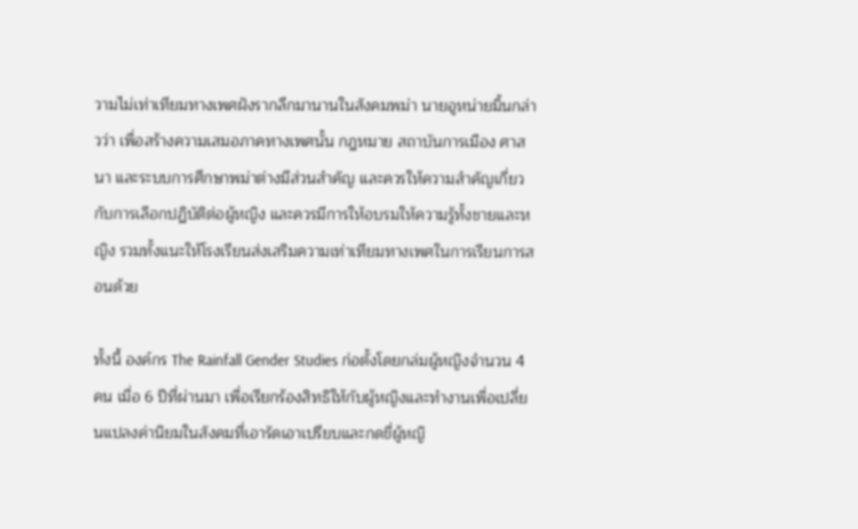วามไม่เท่าเทียมทางเพศฝังรากลึกมานานในสังคมพม่า นายอูหน่ายมิ้นกล่าวว่า เพื่อสร้างความเสมอภาคทางเพศนั้น กฎหมาย สถาบันการเมือง ศาสนา และระบบการศึกษาพม่าต่างมีส่วนสำคัญ และควรให้ความสำคัญเกี่ยวกับการเลือกปฏิบัติต่อผู้หญิง และควรมีการให้อบรมให้ความรู้ทั้งชายและหญิง รวมทั้งแนะให้โรงเรียนส่งเสริมความเท่าเทียมทางเพศในการเรียนการสอนด้วย

ทั้งนี้ องค์กร The Rainfall Gender Studies ก่อตั้งโดยกล่มผู้หญิงจำนวน 4 คน เมื่อ 6 ปีที่ผ่านมา เพื่อเรียกร้องสิทธิให้กับผู้หญิงและทำงานเพื่อเปลี่ยนแปลงค่านิยมในสังคมที่เอารัดเอาเปรียบและกดขี่ผู้หญิ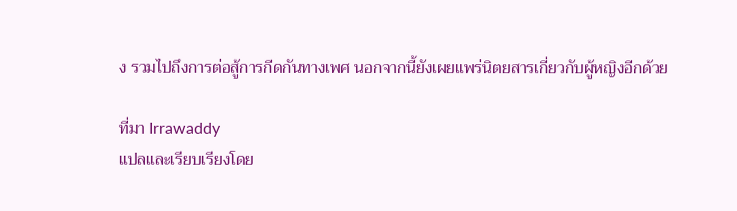ง รวมไปถึงการต่อสู้การกีดกันทางเพศ นอกจากนี้ยังเผยแพร่นิตยสารเกี่ยวกับผู้หญิงอีกด้วย

ที่มา Irrawaddy
แปลและเรียบเรียงโดย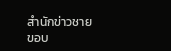สำนักข่าวชายขอบ